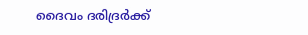ദൈവം ദരിദ്രര്‍ക്ക്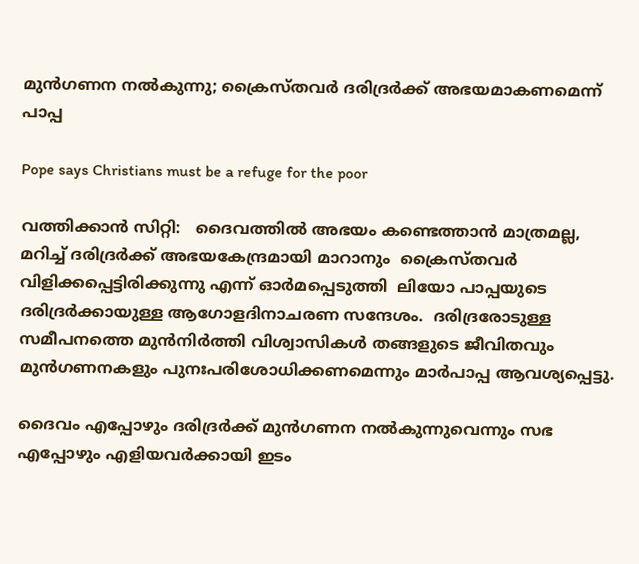മുന്‍ഗണന നല്‍കുന്നു; ക്രൈസ്തവര്‍ ദരിദ്രര്‍ക്ക് അഭയമാകണമെന്ന് പാപ്പ

Pope says Christians must be a refuge for the poor

വത്തിക്കാന്‍ സിറ്റി:   ദൈവത്തില്‍ അഭയം കണ്ടെത്താന്‍ മാത്രമല്ല, മറിച്ച് ദരിദ്രര്‍ക്ക് അഭയകേന്ദ്രമായി മാറാനും  ക്രൈസ്തവര്‍ വിളിക്കപ്പെട്ടിരിക്കുന്നു എന്ന് ഓര്‍മപ്പെടുത്തി  ലിയോ പാപ്പയുടെ ദരിദ്രര്‍ക്കായുള്ള ആഗോളദിനാചരണ സന്ദേശം.  ദരിദ്രരോടുള്ള സമീപനത്തെ മുന്‍നിര്‍ത്തി വിശ്വാസികള്‍ തങ്ങളുടെ ജീവിതവും മുന്‍ഗണനകളും പുനഃപരിശോധിക്കണമെന്നും മാര്‍പാപ്പ ആവശ്യപ്പെട്ടു.

ദൈവം എപ്പോഴും ദരിദ്രര്‍ക്ക് മുന്‍ഗണന നല്‍കുന്നുവെന്നും സഭ എപ്പോഴും എളിയവര്‍ക്കായി ഇടം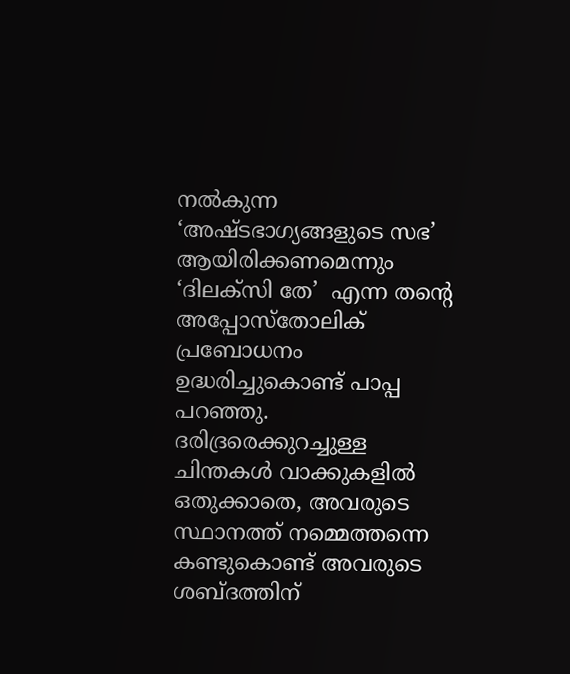നല്‍കുന്ന ‘അഷ്ടഭാഗ്യങ്ങളുടെ സഭ’ ആയിരിക്കണമെന്നും ‘ദിലക്‌സി തേ’  എന്ന തന്റെ അപ്പോസ്‌തോലിക് പ്രബോധനം ഉദ്ധരിച്ചുകൊണ്ട് പാപ്പ പറഞ്ഞു.  ദരിദ്രരെക്കുറച്ചുള്ള ചിന്തകള്‍ വാക്കുകളില്‍ ഒതുക്കാതെ, അവരുടെ സ്ഥാനത്ത് നമ്മെത്തന്നെ കണ്ടുകൊണ്ട് അവരുടെ ശബ്ദത്തിന്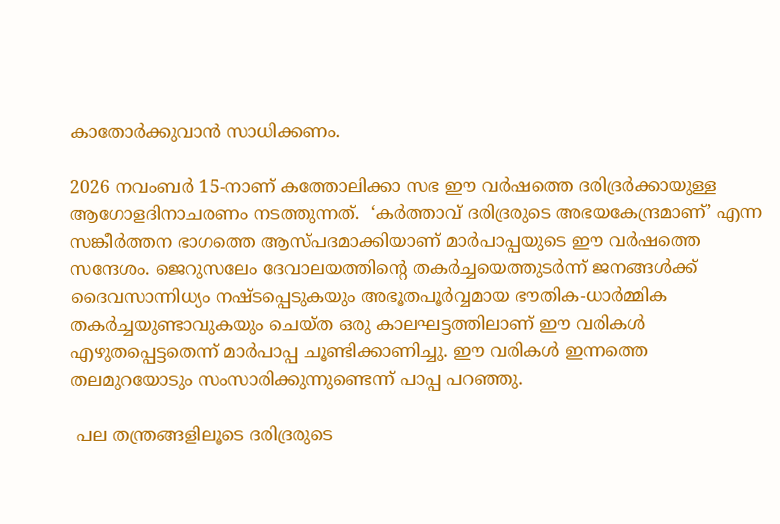കാതോര്‍ക്കുവാന്‍ സാധിക്കണം.

2026 നവംബര്‍ 15-നാണ് കത്തോലിക്കാ സഭ ഈ വര്‍ഷത്തെ ദരിദ്രര്‍ക്കായുള്ള ആഗോളദിനാചരണം നടത്തുന്നത്.  ‘കര്‍ത്താവ് ദരിദ്രരുടെ അഭയകേന്ദ്രമാണ്’ എന്ന സങ്കീര്‍ത്തന ഭാഗത്തെ ആസ്പദമാക്കിയാണ് മാര്‍പാപ്പയുടെ ഈ വര്‍ഷത്തെ സന്ദേശം. ജെറുസലേം ദേവാലയത്തിന്റെ തകര്‍ച്ചയെത്തുടര്‍ന്ന് ജനങ്ങള്‍ക്ക് ദൈവസാന്നിധ്യം നഷ്ടപ്പെടുകയും അഭൂതപൂര്‍വ്വമായ ഭൗതിക-ധാര്‍മ്മിക തകര്‍ച്ചയുണ്ടാവുകയും ചെയ്ത ഒരു കാലഘട്ടത്തിലാണ് ഈ വരികള്‍ എഴുതപ്പെട്ടതെന്ന് മാര്‍പാപ്പ ചൂണ്ടിക്കാണിച്ചു. ഈ വരികള്‍ ഇന്നത്തെ തലമുറയോടും സംസാരിക്കുന്നുണ്ടെന്ന് പാപ്പ പറഞ്ഞു.

 പല തന്ത്രങ്ങളിലൂടെ ദരിദ്രരുടെ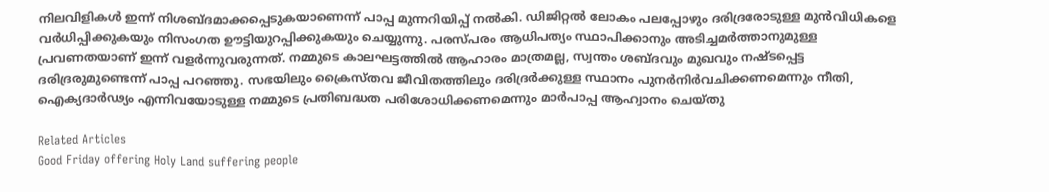നിലവിളികള്‍ ഇന്ന് നിശബ്ദമാക്കപ്പെടുകയാണെന്ന് പാപ്പ മുന്നറിയിപ്പ് നല്‍കി. ഡിജിറ്റല്‍ ലോകം പലപ്പോഴും ദരിദ്രരോടുള്ള മുന്‍വിധികളെ വര്‍ധിപ്പിക്കുകയും നിസംഗത ഊട്ടിയുറപ്പിക്കുകയും ചെയ്യുന്നു. പരസ്പരം ആധിപത്യം സ്ഥാപിക്കാനും അടിച്ചമര്‍ത്താനുമുള്ള പ്രവണതയാണ് ഇന്ന് വളര്‍ന്നുവരുന്നത്. നമ്മുടെ കാലഘട്ടത്തില്‍ ആഹാരം മാത്രമല്ല, സ്വന്തം ശബ്ദവും മുഖവും നഷ്ടപ്പെട്ട ദരിദ്രരുമുണ്ടെന്ന് പാപ്പ പറഞ്ഞു. സഭയിലും ക്രൈസ്തവ ജീവിതത്തിലും ദരിദ്രര്‍ക്കുള്ള സ്ഥാനം പുനര്‍നിര്‍വചിക്കണമെന്നും നീതി, ഐക്യദാര്‍ഢ്യം എന്നിവയോടുള്ള നമ്മുടെ പ്രതിബദ്ധത പരിശോധിക്കണമെന്നും മാര്‍പാപ്പ ആഹ്വാനം ചെയ്തു

Related Articles
Good Friday offering Holy Land suffering people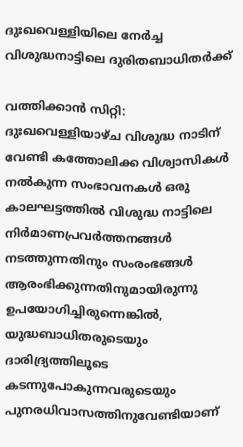ദുഃഖവെള്ളിയിലെ നേര്‍ച്ച വിശുദ്ധനാട്ടിലെ ദുരിതബാധിതര്‍ക്ക്

വത്തിക്കാന്‍ സിറ്റി: ദുഃഖവെള്ളിയാഴ്ച വിശുദ്ധ നാടിന് വേണ്ടി കത്തോലിക്ക വിശ്വാസികള്‍ നല്‍കുന്ന സംഭാവനകള്‍ ഒരു കാലഘട്ടത്തില്‍ വിശുദ്ധ നാട്ടിലെ നിര്‍മാണപ്രവര്‍ത്തനങ്ങള്‍ നടത്തുന്നതിനും സംരംഭങ്ങള്‍ ആരംഭിക്കുന്നതിനുമായിരുന്നു ഉപയോഗിച്ചിരുന്നെങ്കില്‍, യുദ്ധബാധിതരുടെയും ദാരിദ്ര്യത്തിലൂടെ കടന്നുപോകുന്നവരുടെയും പുനരധിവാസത്തിനുവേണ്ടിയാണ്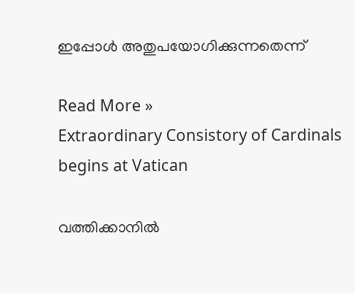ഇപ്പോള്‍ അതുപയോഗിക്കുന്നതെന്ന്

Read More »
Extraordinary Consistory of Cardinals begins at Vatican

വത്തിക്കാനില്‍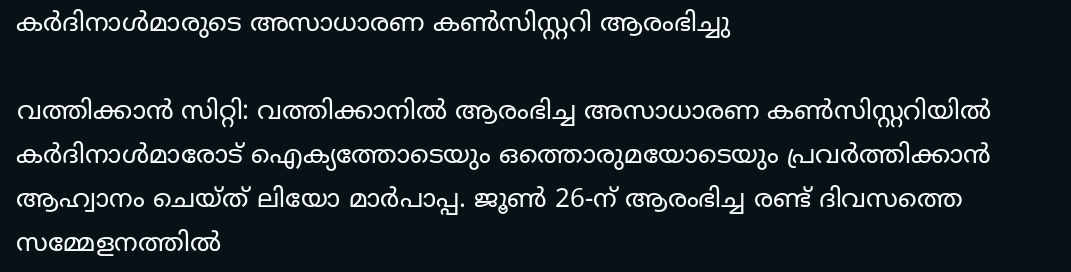കര്‍ദിനാള്‍മാരുടെ അസാധാരണ കണ്‍സിസ്റ്ററി ആരംഭിച്ചു

വത്തിക്കാന്‍ സിറ്റി: വത്തിക്കാനില്‍ ആരംഭിച്ച അസാധാരണ കണ്‍സിസ്റ്ററിയില്‍ കര്‍ദിനാള്‍മാരോട് ഐക്യത്തോടെയും ഒത്തൊരുമയോടെയും പ്രവര്‍ത്തിക്കാന്‍ ആഹ്വാനം ചെയ്ത് ലിയോ മാര്‍പാപ്പ. ജൂണ്‍ 26-ന് ആരംഭിച്ച രണ്ട് ദിവസത്തെ സമ്മേളനത്തില്‍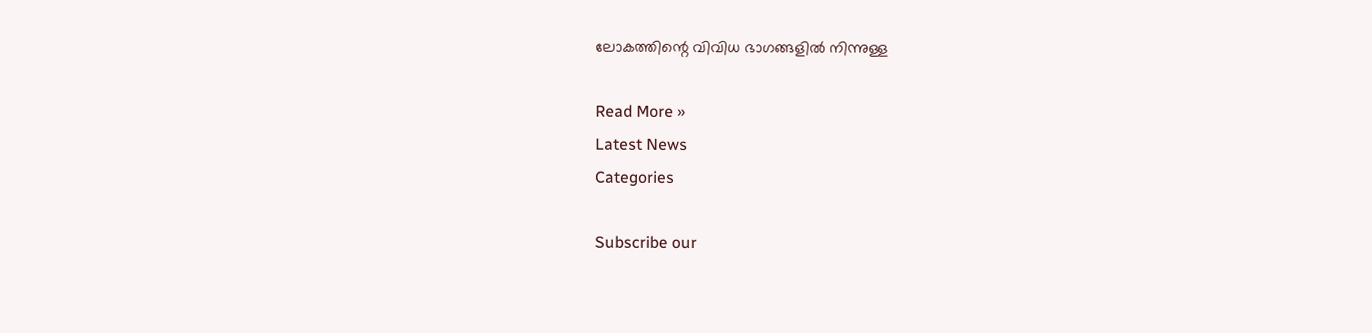ലോകത്തിന്റെ വിവിധ ഭാഗങ്ങളില്‍ നിന്നുള്ള

Read More »
Latest News
Categories

Subscribe our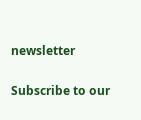newsletter

Subscribe to our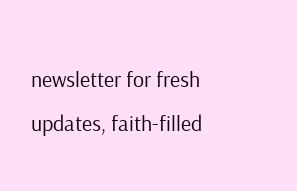newsletter for fresh updates, faith-filled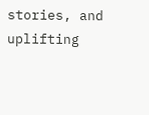stories, and uplifting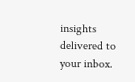insights delivered to your inbox.